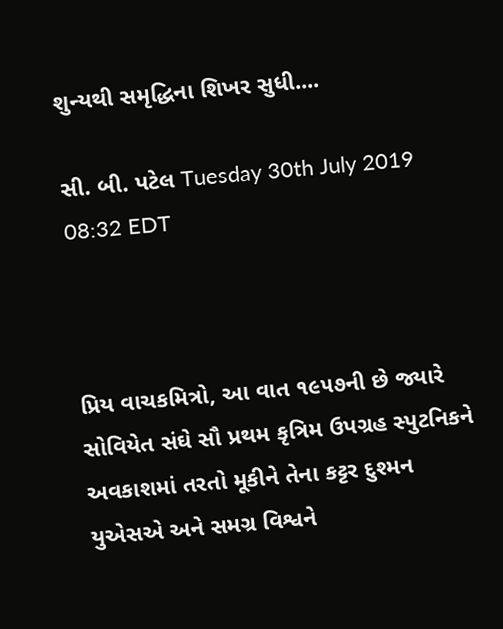શુન્યથી સમૃદ્ધિના શિખર સુધી....

સી. બી. પટેલ Tuesday 30th July 2019 08:32 EDT



પ્રિય વાચકમિત્રો, આ વાત ૧૯૫૭ની છે જ્યારે સોવિયેત સંઘે સૌ પ્રથમ કૃત્રિમ ઉપગ્રહ સ્પુટનિકને અવકાશમાં તરતો મૂકીને તેના કટ્ટર દુશ્મન યુએસએ અને સમગ્ર વિશ્વને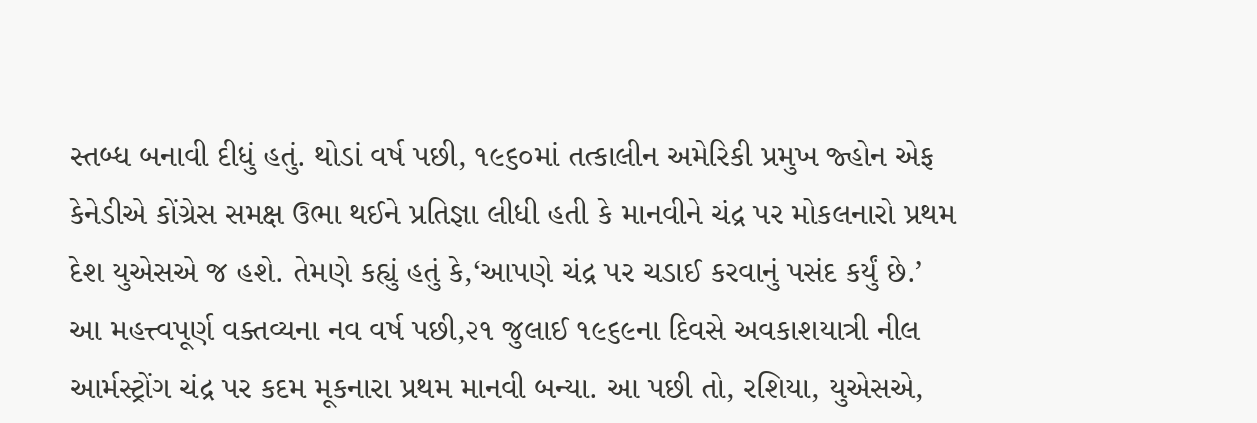સ્તબ્ધ બનાવી દીધું હતું. થોડાં વર્ષ પછી, ૧૯૬૦માં તત્કાલીન અમેરિકી પ્રમુખ જ્હોન એફ કેનેડીએ કોંગ્રેસ સમક્ષ ઉભા થઈને પ્રતિજ્ઞા લીધી હતી કે માનવીને ચંદ્ર પર મોકલનારો પ્રથમ દેશ યુએસએ જ હશે. તેમણે કહ્યું હતું કે,‘આપણે ચંદ્ર પર ચડાઈ કરવાનું પસંદ કર્યું છે.’ આ મહત્ત્વપૂર્ણ વક્તવ્યના નવ વર્ષ પછી,૨૧ જુલાઈ ૧૯૬૯ના દિવસે અવકાશયાત્રી નીલ આર્મસ્ટ્રોંગ ચંદ્ર પર કદમ મૂકનારા પ્રથમ માનવી બન્યા. આ પછી તો, રશિયા, યુએસએ,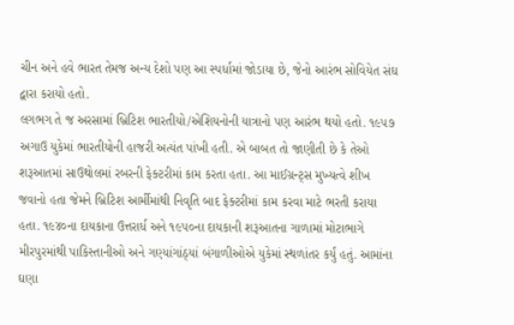ચીન અને હવે ભારત તેમજ અન્ય દેશો પણ આ સ્પર્ધામાં જોડાયા છે, જેનો આરંભ સોવિયેત સંઘ દ્વારા કરાયો હતો.
લગભગ તે જ અરસામાં બ્રિટિશ ભારતીયો/એશિયનોની યાત્રાનો પણ આરંભ થયો હતો. ૧૯૫૭ અગાઉ યુકેમાં ભારતીયોની હાજરી અત્યંત પાંખી હતી. એ બાબત તો જાણીતી છે કે તેઓ શરૂઆતમાં સાઉથોલમાં રબરની ફેક્ટરીમાં કામ કરતા હતા. આ માઈગ્રન્ટ્સ મુખ્યત્વે શીખ જવાનો હતા જેમને બ્રિટિશ આર્મીમાંથી નિવૃતિ બાદ ફેક્ટરીમાં કામ કરવા માટે ભરતી કરાયા હતા. ૧૯૪૦ના દાયકાના ઉત્તરાર્ધ અને ૧૯૫૦ના દાયકાની શરૂઆતના ગાળામાં મોટાભાગે મીરપુરમાંથી પાકિસ્તાનીઓ અને ગણ્યાંગાંઠ્યાં બંગાળીઓએ યુકેમાં સ્થળાંતર કર્યું હતું. આમાંના ઘણા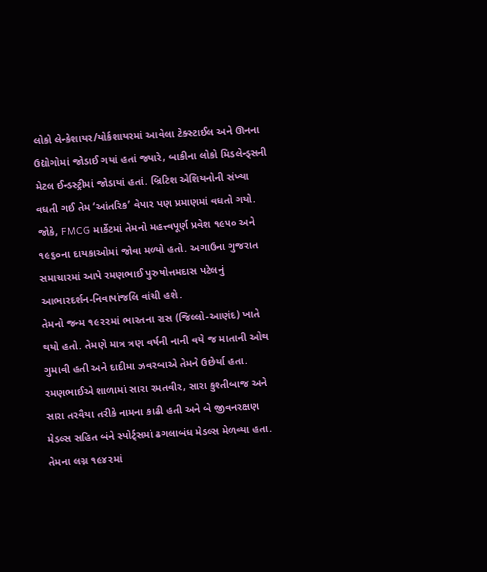લોકો લેન્કેશાયર/યોર્કશાયરમાં આવેલા ટેક્સ્ટાઈલ અને ઊનના ઉદ્યોગોમાં જોડાઈ ગયાં હતાં જ્યારે, બાકીના લોકો મિડલેન્ડ્સની મેટલ ઈન્ડસ્ટ્રીમાં જોડાયાં હતાં. બ્રિટિશ એશિયનોની સંખ્યા વધતી ગઈ તેમ ‘આંતરિક’ વેપાર પણ પ્રમાણમાં વધતો ગયો. જોકે, FMCG માર્કેટમાં તેમનો મહત્ત્વપૂર્ણ પ્રવેશ ૧૯૫૦ અને ૧૯૬૦ના દાયકાઓમાં જોવા મળ્યો હતો. અગાઉના ગુજરાત સમાચારમાં આપે રમણભાઈ પુરુષોત્તમદાસ પટેલનું આભારદર્શન-નિવાપાંજલિ વાંચી હશે.
તેમનો જન્મ ૧૯૨૨માં ભારતના રાસ (જિલ્લો-આણંદ) ખાતે થયો હતો. તેમણે માત્ર ત્રણ વર્ષની નાની વયે જ માતાની ઓથ ગુમાવી હતી અને દાદીમા ઝવરબાએ તેમને ઉછેર્યા હતા. રમણભાઈએ શાળામાં સારા રમતવીર, સારા કુશ્તીબાજ અને સારા તરવૈયા તરીકે નામના કાઢી હતી અને બે જીવનરક્ષણ મેડલ્સ સહિત બંને સ્પોર્ટ્સમાં ઢગલાબંધ મેડલ્સ મેળવ્યા હતા. તેમના લગ્ન ૧૯૪૨માં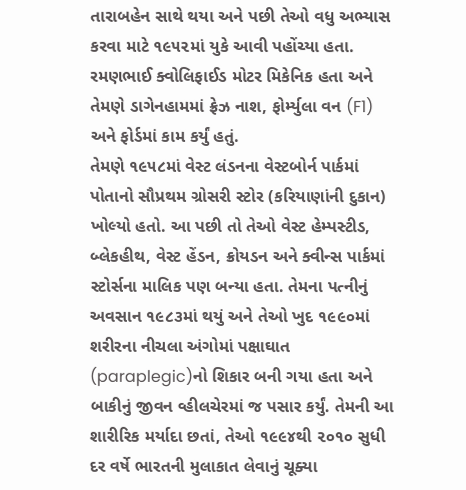તારાબહેન સાથે થયા અને પછી તેઓ વધુ અભ્યાસ કરવા માટે ૧૯૫૨માં યુકે આવી પહોંચ્યા હતા. રમણભાઈ ક્વોલિફાઈડ મોટર મિકેનિક હતા અને તેમણે ડાગેનહામમાં ફ્રેઝ નાશ, ફોર્મ્યુલા વન (F1) અને ફોર્ડમાં કામ કર્યું હતું.
તેમણે ૧૯૫૮માં વેસ્ટ લંડનના વેસ્ટબોર્ન પાર્કમાં પોતાનો સૌપ્રથમ ગ્રોસરી સ્ટોર (કરિયાણાંની દુકાન) ખોલ્યો હતો. આ પછી તો તેઓ વેસ્ટ હેમ્પસ્ટીડ, બ્લેકહીથ, વેસ્ટ હેંડન, ક્રોયડન અને ક્વીન્સ પાર્કમાં સ્ટોર્સના માલિક પણ બન્યા હતા. તેમના પત્નીનું અવસાન ૧૯૮૩માં થયું અને તેઓ ખુદ ૧૯૯૦માં શરીરના નીચલા અંગોમાં પક્ષાઘાત (paraplegic)નો શિકાર બની ગયા હતા અને બાકીનું જીવન વ્હીલચેરમાં જ પસાર કર્યું. તેમની આ શારીરિક મર્યાદા છતાં, તેઓ ૧૯૯૪થી ૨૦૧૦ સુધી દર વર્ષે ભારતની મુલાકાત લેવાનું ચૂક્યા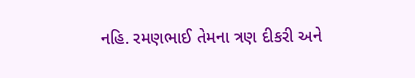નહિ. રમણભાઈ તેમના ત્રણ દીકરી અને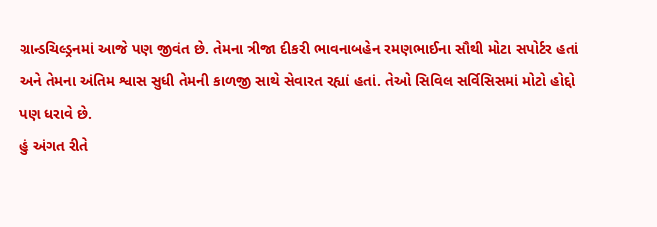ગ્રાન્ડચિલ્ડ્રનમાં આજે પણ જીવંત છે. તેમના ત્રીજા દીકરી ભાવનાબહેન રમણભાઈના સૌથી મોટા સપોર્ટર હતાં અને તેમના અંતિમ શ્વાસ સુધી તેમની કાળજી સાથે સેવારત રહ્યાં હતાં. તેઓ સિવિલ સર્વિસિસમાં મોટો હોદ્દો પણ ધરાવે છે.
હું અંગત રીતે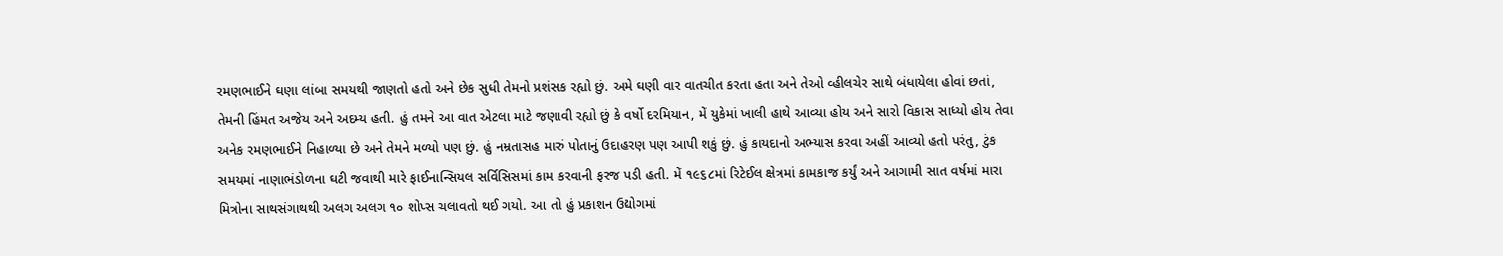રમણભાઈને ઘણા લાંબા સમયથી જાણતો હતો અને છેક સુધી તેમનો પ્રશંસક રહ્યો છું. અમે ઘણી વાર વાતચીત કરતા હતા અને તેઓ વ્હીલચેર સાથે બંધાયેલા હોવાં છતાં, તેમની હિંમત અજેય અને અદમ્ય હતી. હું તમને આ વાત એટલા માટે જણાવી રહ્યો છું કે વર્ષો દરમિયાન, મેં યુકેમાં ખાલી હાથે આવ્યા હોય અને સારો વિકાસ સાધ્યો હોય તેવા અનેક રમણભાઈને નિહાળ્યા છે અને તેમને મળ્યો પણ છું. હું નમ્રતાસહ મારું પોતાનું ઉદાહરણ પણ આપી શકું છું. હું કાયદાનો અભ્યાસ કરવા અહીં આવ્યો હતો પરંતુ, ટુંક સમયમાં નાણાભંડોળના ઘટી જવાથી મારે ફાઈનાન્સિયલ સર્વિસિસમાં કામ કરવાની ફરજ પડી હતી. મેં ૧૯૬૮માં રિટેઈલ ક્ષેત્રમાં કામકાજ કર્યું અને આગામી સાત વર્ષમાં મારા મિત્રોના સાથસંગાથથી અલગ અલગ ૧૦ શોપ્સ ચલાવતો થઈ ગયો. આ તો હું પ્રકાશન ઉદ્યોગમાં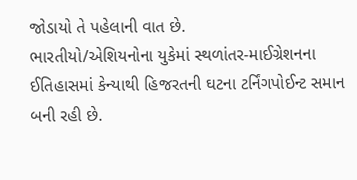જોડાયો તે પહેલાની વાત છે.
ભારતીયો/એશિયનોના યુકેમાં સ્થળાંતર-માઈગ્રેશનના ઈતિહાસમાં કેન્યાથી હિજરતની ઘટના ટર્નિંગપોઈન્ટ સમાન બની રહી છે.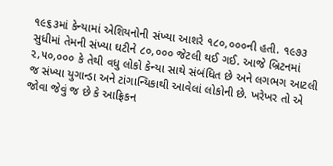૧૯૬૩માં કેન્યામાં એશિયનોની સંખ્યા આશરે ૧૮૦,૦૦૦ની હતી. ૧૯૭૩ સુધીમાં તેમની સંખ્યા ઘટીને ૮૦,૦૦૦ જેટલી થઈ ગઈ. આજે બ્રિટનમાં ૨,૫૦,૦૦૦ કે તેથી વધુ લોકો કેન્યા સાથે સંબંધિત છે અને લગભગ આટલી જ સંખ્યા યુગાન્ડા અને ટાંગાન્યિકાથી આવેલાં લોકોની છે. ખરેખર તો એ જોવા જેવું જ છે કે આફ્રિકન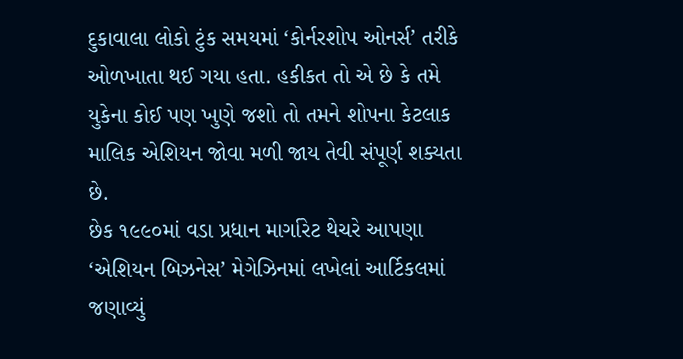દુકાવાલા લોકો ટુંક સમયમાં ‘કોર્નરશોપ ઓનર્સ’ તરીકે ઓળખાતા થઈ ગયા હતા. હકીકત તો એ છે કે તમે યુકેના કોઈ પણ ખુણે જશો તો તમને શોપના કેટલાક માલિક એશિયન જોવા મળી જાય તેવી સંપૂર્ણ શક્યતા છે.
છેક ૧૯૯૦માં વડા પ્રધાન માર્ગારેટ થેચરે આપણા ‘એશિયન બિઝનેસ’ મેગેઝિનમાં લખેલાં આર્ટિકલમાં જણાવ્યું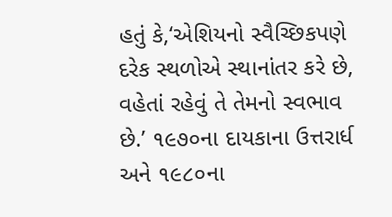હતું કે,‘એશિયનો સ્વૈચ્છિકપણે દરેક સ્થળોએ સ્થાનાંતર કરે છે, વહેતાં રહેવું તે તેમનો સ્વભાવ છે.’ ૧૯૭૦ના દાયકાના ઉત્તરાર્ધ અને ૧૯૮૦ના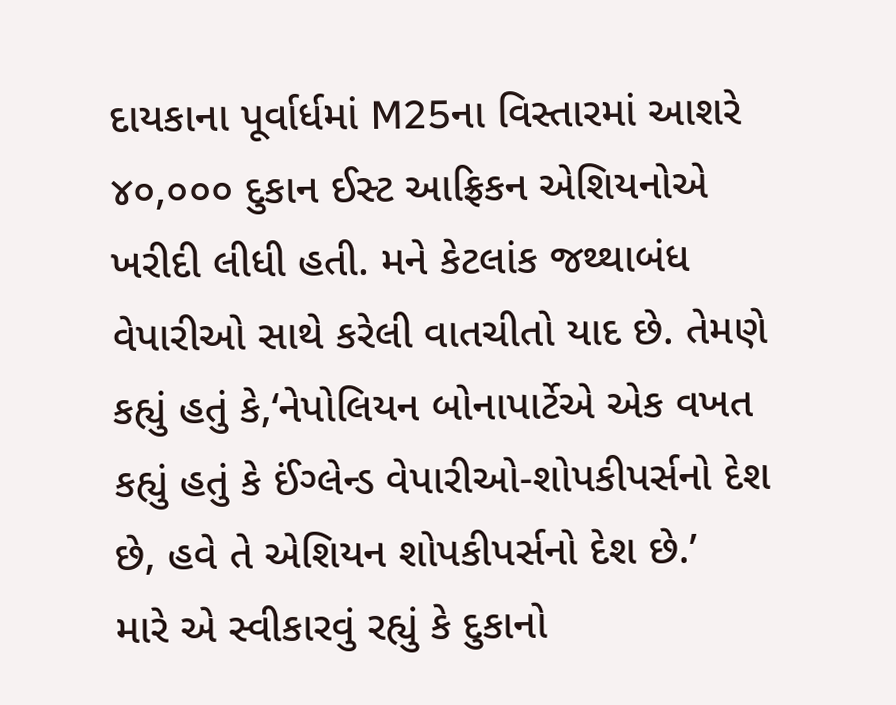દાયકાના પૂર્વાર્ધમાં M25ના વિસ્તારમાં આશરે ૪૦,૦૦૦ દુકાન ઈસ્ટ આફ્રિકન એશિયનોએ ખરીદી લીધી હતી. મને કેટલાંક જથ્થાબંધ વેપારીઓ સાથે કરેલી વાતચીતો યાદ છે. તેમણે કહ્યું હતું કે,‘નેપોલિયન બોનાપાર્ટેએ એક વખત કહ્યું હતું કે ઈંગ્લેન્ડ વેપારીઓ-શોપકીપર્સનો દેશ છે, હવે તે એશિયન શોપકીપર્સનો દેશ છે.’
મારે એ સ્વીકારવું રહ્યું કે દુકાનો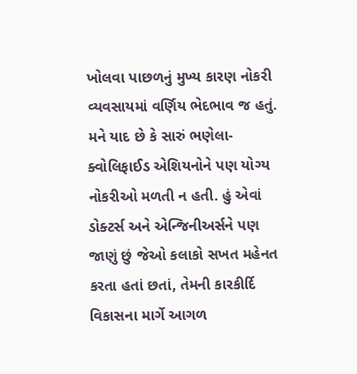ખોલવા પાછળનું મુખ્ય કારણ નોકરી વ્યવસાયમાં વર્ણિય ભેદભાવ જ હતું. મને યાદ છે કે સારું ભણેલા-ક્વોલિફાઈડ એશિયનોને પણ યોગ્ય નોકરીઓ મળતી ન હતી. હું એવાં ડોક્ટર્સ અને એન્જિનીઅર્સને પણ જાણું છું જેઓ કલાકો સખત મહેનત કરતા હતાં છતાં, તેમની કારકીર્દિ વિકાસના માર્ગે આગળ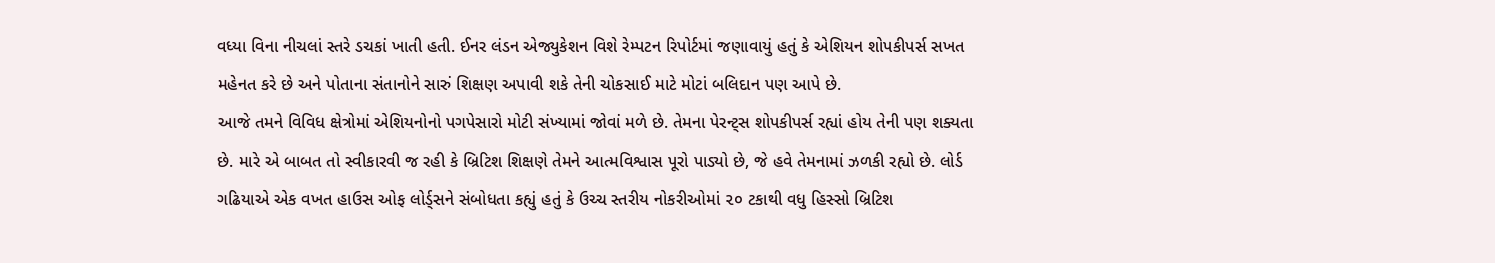વધ્યા વિના નીચલાં સ્તરે ડચકાં ખાતી હતી. ઈનર લંડન એજ્યુકેશન વિશે રેમ્પટન રિપોર્ટમાં જણાવાયું હતું કે એશિયન શોપકીપર્સ સખત મહેનત કરે છે અને પોતાના સંતાનોને સારું શિક્ષણ અપાવી શકે તેની ચોકસાઈ માટે મોટાં બલિદાન પણ આપે છે.
આજે તમને વિવિધ ક્ષેત્રોમાં એશિયનોનો પગપેસારો મોટી સંખ્યામાં જોવાં મળે છે. તેમના પેરન્ટ્સ શોપકીપર્સ રહ્યાં હોય તેની પણ શક્યતા છે. મારે એ બાબત તો સ્વીકારવી જ રહી કે બ્રિટિશ શિક્ષણે તેમને આત્મવિશ્વાસ પૂરો પાડ્યો છે, જે હવે તેમનામાં ઝળકી રહ્યો છે. લોર્ડ ગઢિયાએ એક વખત હાઉસ ઓફ લોર્ડ્સને સંબોધતા કહ્યું હતું કે ઉચ્ચ સ્તરીય નોકરીઓમાં ૨૦ ટકાથી વધુ હિસ્સો બ્રિટિશ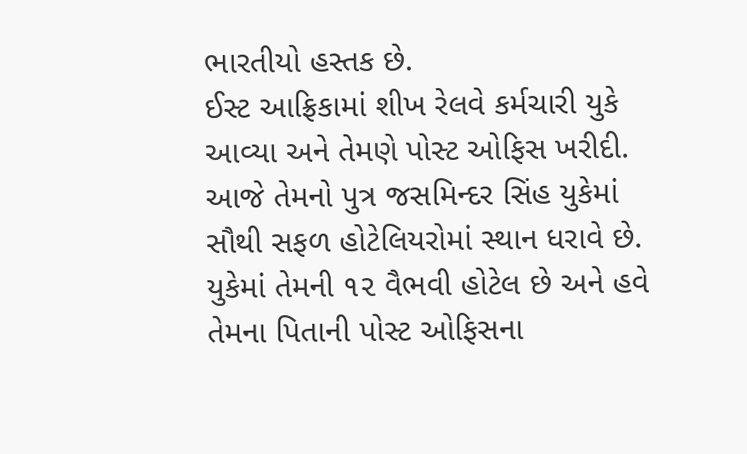ભારતીયો હસ્તક છે.
ઈસ્ટ આફ્રિકામાં શીખ રેલવે કર્મચારી યુકે આવ્યા અને તેમણે પોસ્ટ ઓફિસ ખરીદી. આજે તેમનો પુત્ર જસમિન્દર સિંહ યુકેમાં સૌથી સફળ હોટેલિયરોમાં સ્થાન ધરાવે છે. યુકેમાં તેમની ૧૨ વૈભવી હોટેલ છે અને હવે તેમના પિતાની પોસ્ટ ઓફિસના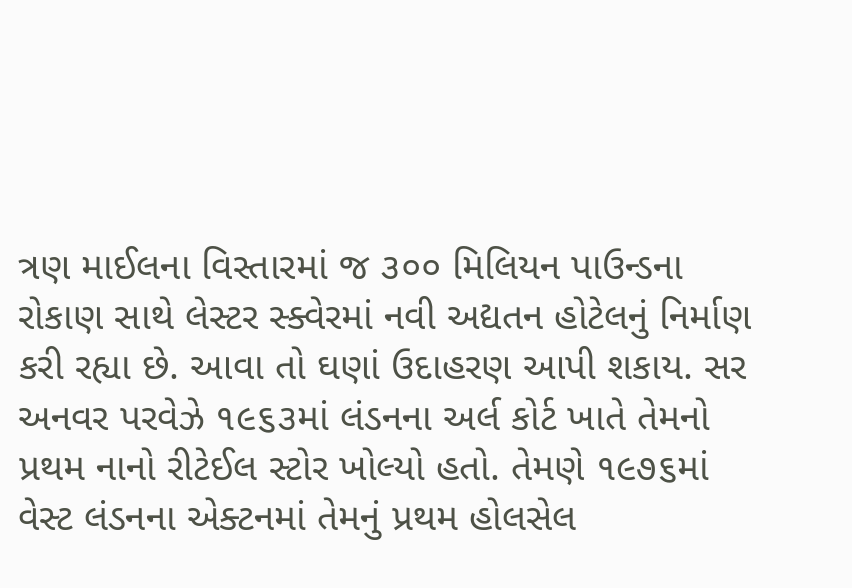ત્રણ માઈલના વિસ્તારમાં જ ૩૦૦ મિલિયન પાઉન્ડના રોકાણ સાથે લેસ્ટર સ્ક્વેરમાં નવી અદ્યતન હોટેલનું નિર્માણ કરી રહ્યા છે. આવા તો ઘણાં ઉદાહરણ આપી શકાય. સર અનવર પરવેઝે ૧૯૬૩માં લંડનના અર્લ કોર્ટ ખાતે તેમનો પ્રથમ નાનો રીટેઈલ સ્ટોર ખોલ્યો હતો. તેમણે ૧૯૭૬માં વેસ્ટ લંડનના એક્ટનમાં તેમનું પ્રથમ હોલસેલ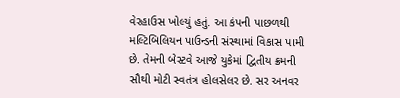વેરહાઉસ ખોલ્યું હતું. આ કંપની પાછળથી મલ્ટિબિલિયન પાઉન્ડની સંસ્થામાં વિકાસ પામી છે. તેમની બેસ્ટવે આજે યુકેમાં દ્વિતીય ક્રમની સૌથી મોટી સ્વતંત્ર હોલસેલર છે. સર અનવર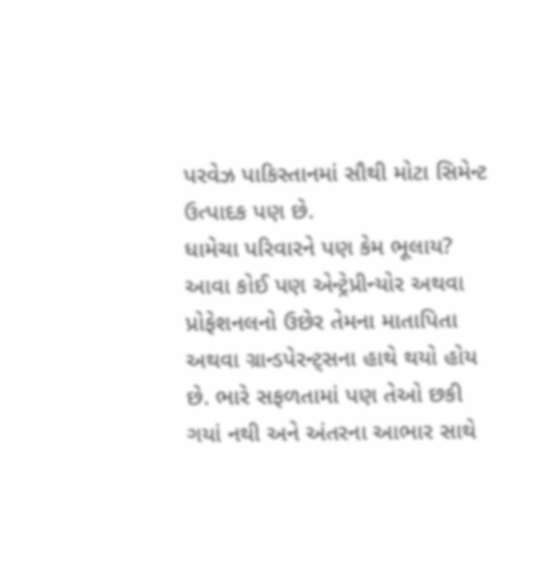પરવેઝ પાકિસ્તાનમાં સૌથી મોટા સિમેન્ટ ઉત્પાદક પણ છે.
ધામેચા પરિવારને પણ કેમ ભૂલાય? આવા કોઈ પણ એન્ટ્રેપ્રીન્યોર અથવા પ્રોફેશનલનો ઉછેર તેમના માતાપિતા અથવા ગ્રાન્ડપેરન્ટ્સના હાથે થયો હોય છે. ભારે સફળતામાં પણ તેઓ છકી ગયાં નથી અને અંતરના આભાર સાથે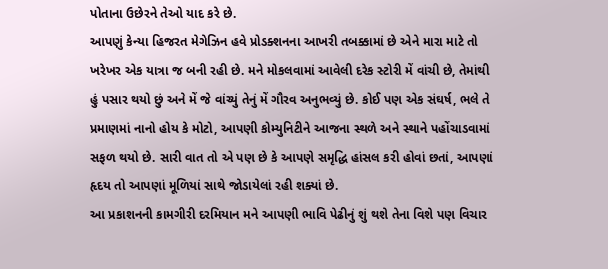પોતાના ઉછેરને તેઓ યાદ કરે છે.
આપણું કેન્યા હિજરત મેગેઝિન હવે પ્રોડક્શનના આખરી તબક્કામાં છે એને મારા માટે તો ખરેખર એક યાત્રા જ બની રહી છે. મને મોકલવામાં આવેલી દરેક સ્ટોરી મેં વાંચી છે, તેમાંથી હું પસાર થયો છું અને મેં જે વાંચ્યું તેનું મેં ગૌરવ અનુભવ્યું છે. કોઈ પણ એક સંઘર્ષ, ભલે તે પ્રમાણમાં નાનો હોય કે મોટો, આપણી કોમ્યુનિટીને આજના સ્થળે અને સ્થાને પહોંચાડવામાં સફળ થયો છે. સારી વાત તો એ પણ છે કે આપણે સમૃદ્ધિ હાંસલ કરી હોવાં છતાં, આપણાં હૃદય તો આપણાં મૂળિયાં સાથે જોડાયેલાં રહી શક્યાં છે.
આ પ્રકાશનની કામગીરી દરમિયાન મને આપણી ભાવિ પેઢીનું શું થશે તેના વિશે પણ વિચાર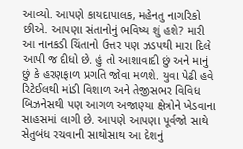આવ્યો. આપણે કાયદાપાલક, મહેનતુ નાગરિકો છીએ. આપણા સંતાનોનું ભવિષ્ય શું હશે? મારી આ નાનકડી ચિંતાનો ઉત્તર પણ ઝડપથી મારા દિલે આપી જ દીધો છે. હું તો આશાવાદી છું અને માનું છું કે હરણફાળ પ્રગતિ જોવા મળશે. યુવા પેઢી હવે રિટેઈલથી માંડી વિશાળ અને તેજીસભર વિવિધ બિઝનેસથી પણ આગળ અજાણ્યા ક્ષેત્રોને ખેડવાના સાહસમાં લાગી છે. આપણે આપણા પૂર્વજો સાથે સેતુબંધ રચવાની સાથોસાથ આ દેશનું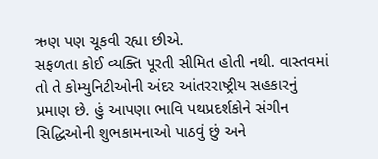ઋણ પણ ચૂકવી રહ્યા છીએ.
સફળતા કોઈ વ્યક્તિ પૂરતી સીમિત હોતી નથી. વાસ્તવમાં તો તે કોમ્યુનિટીઓની અંદર આંતરરાષ્ટ્રીય સહકારનું પ્રમાણ છે. હું આપણા ભાવિ પથપ્રદર્શકોને સંગીન સિદ્ધિઓની શુભકામનાઓ પાઠવું છું અને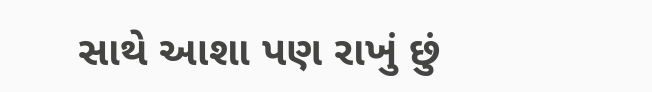સાથે આશા પણ રાખું છું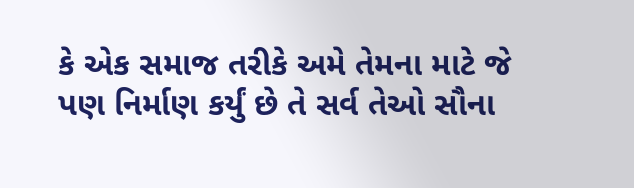કે એક સમાજ તરીકે અમે તેમના માટે જે પણ નિર્માણ કર્યું છે તે સર્વ તેઓ સૌના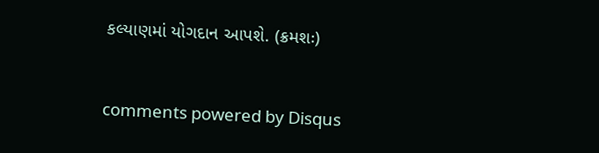કલ્યાણમાં યોગદાન આપશે. (ક્રમશઃ)


comments powered by Disqus